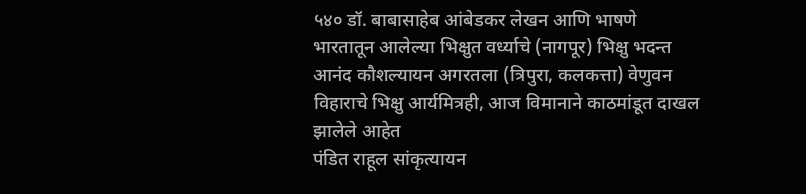५४० डॉ. बाबासाहेब आंबेडकर लेखन आणि भाषणे
भारतातून आलेल्या भिक्षुत वर्ध्याचे (नागपूर) भिक्षु भदन्त आनंद कौशल्यायन अगरतला (त्रिपुरा, कलकत्ता) वेणुवन विहाराचे भिक्षु आर्यमित्रही, आज विमानाने काठमांडूत दाखल झालेले आहेत
पंडित राहूल सांकृत्यायन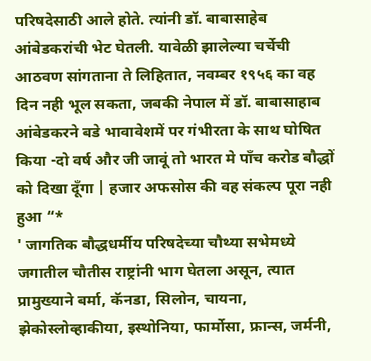परिषदेसाठी आले होते. त्यांनी डॉ. बाबासाहेब आंबेडकरांची भेट घेतली. यावेळी झालेल्या चर्चेची आठवण सांगताना ते लिहितात, नवम्बर १९५६ का वह दिन नही भूल सकता, जबकी नेपाल में डॉ. बाबासाहाब आंबेडकरने बडे भावावेशमें पर गंभीरता के साथ घोषित किया -दो वर्ष और जी जावूं तो भारत मे पाँच करोड बौद्धों को दिखा दूँगा | हजार अफसोस की वह संकल्प पूरा नही हुआ “*
' जागतिक बौद्धधर्मीय परिषदेच्या चौथ्या सभेमध्ये जगातील चौतीस राष्ट्रांनी भाग घेतला असून, त्यात प्रामुख्याने बर्मा, कॅनडा, सिलोन, चायना, झेकोस्लोव्हाकीया, इस्थोनिया, फार्मोसा, फ्रान्स, जर्मनी,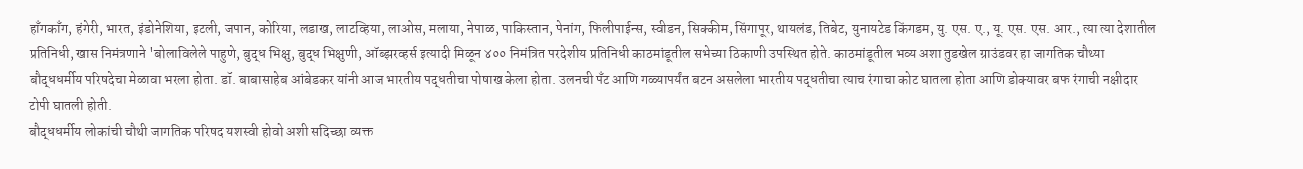हाँगकाँग, हंगेरी, भारत, इंडोनेशिया, इटली, जपान, कोरिया, लडाख, लाटव्हिया, लाओस, मलाया, नेपाळ, पाकिस्तान, पेनांग, फिलीपाईन्स, स्वीडन, सिक्कीम, सिंगापूर, थायलंड, तिबेट, युनायटेड किंगडम, यु. एस. ए., यू. एस. एस. आर., त्या त्या देशातील प्रतिनिधी, खास निमंत्रणाने 'बोलाविलेले पाहुणे, बुद्ध भिक्षु, बुद्ध भिक्षुणी, ऑब्झरव्हर्स इत्यादी मिळून ४०० निमंत्रित परदेशीय प्रतिनिधी काठमांडूतील सभेच्या ठिकाणी उपस्थित होते. काठमांडूतील भव्य अशा तुडखेल ग्राउंडवर हा जागतिक चौथ्या बौद्धधर्मीय परिषदेचा मेळावा भरला होता. डॉ. बाबासाहेब आंबेडकर यांनी आज भारतीय पद्धतीचा पोषाख केला होता. उलनची पँट आणि गळ्यापर्यंत बटन असलेला भारतीय पद्धतीचा त्याच रंगाचा कोट घातला होता आणि डोक्यावर बफ रंगाची नक्षीदार टोपी घातली होती.
बौद्धधर्मीय लोकांची चौथी जागतिक परिषद यशस्वी होवो अशी सदिच्छा व्यक्त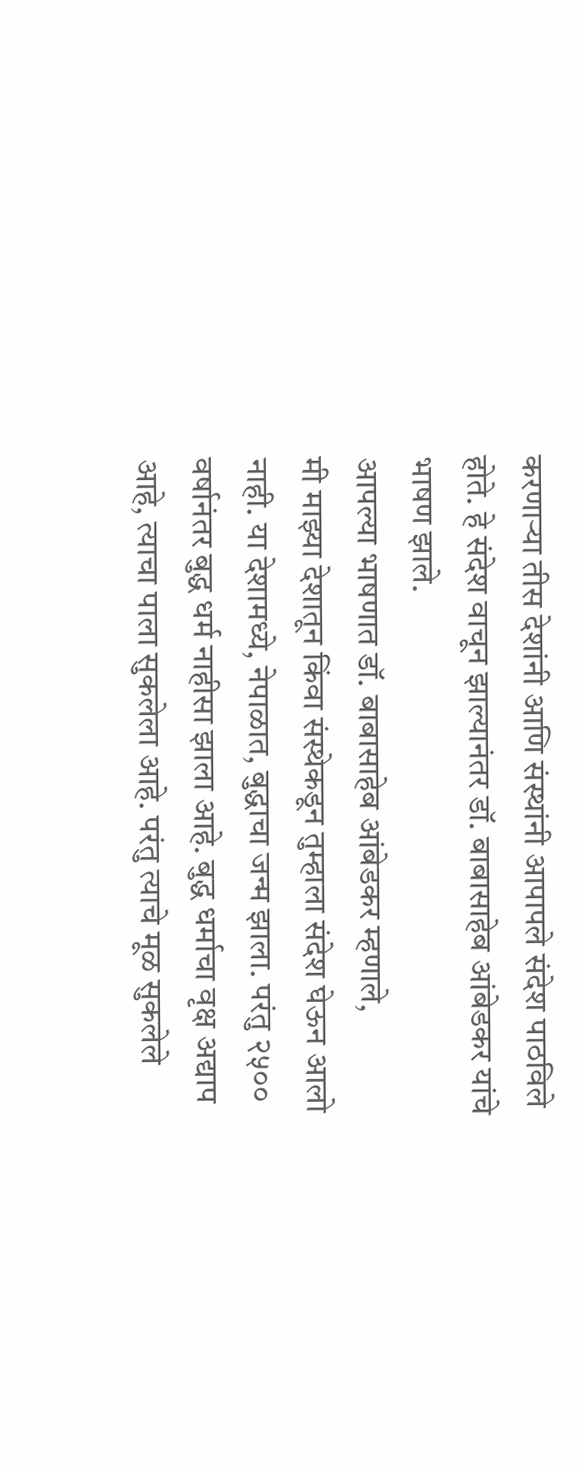करणाऱ्या तीस देशांनी आणि संस्थांनी आपापले संदेश पाठविले होते. हे संदेश वाचून झाल्यानंतर डॉ. बाबासाहेब आंबेडकर यांचे भाषण झाले.
आपल्या भाषणात डॉ. बाबासाहेब आंबेडकर म्हणाले,
मी माझ्या देशातून किंवा संस्थेकडून तुम्हाला संदेश घेऊन आलो नाही. या देशामध्ये, नेपाळात, बुद्धाचा जन्म झाला. परंतु २५०० वर्षानंतर बुद्ध धर्म नाहीसा झाला आहे. बुद्ध धर्माचा वृक्ष अद्याप आहे, त्याचा पाला सुकलेला आहे. परंतु त्याचे मूळ सुकलेले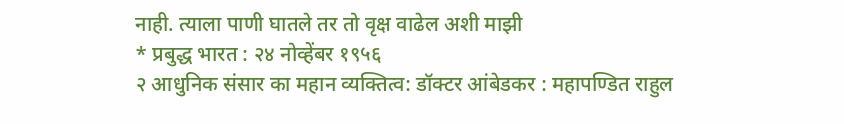नाही. त्याला पाणी घातले तर तो वृक्ष वाढेल अशी माझी
* प्रबुद्ध भारत : २४ नोव्हेंबर १९५६
२ आधुनिक संसार का महान व्यक्तित्व: डॉक्टर आंबेडकर : महापण्डित राहुल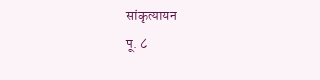सांकृत्यायन
पू. ८